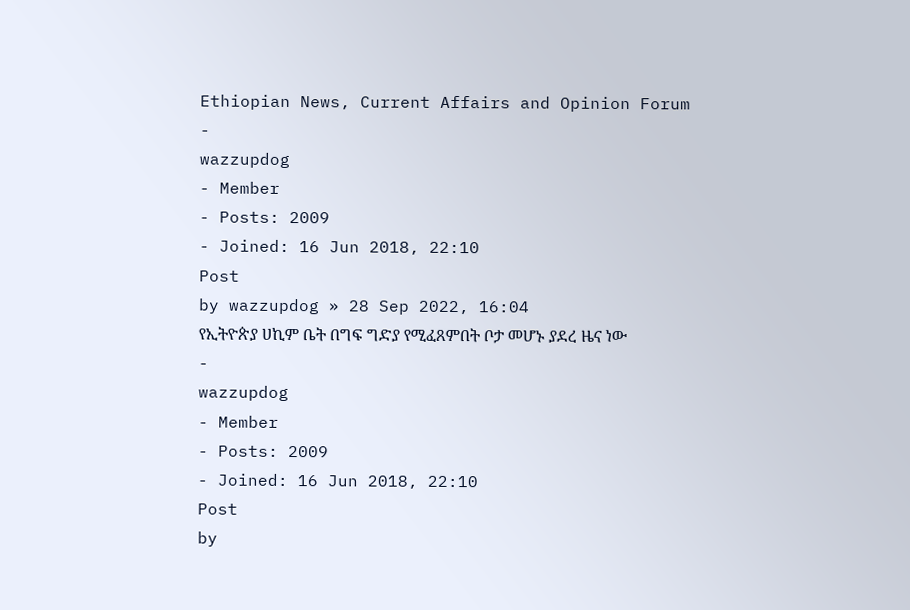Ethiopian News, Current Affairs and Opinion Forum
-
wazzupdog
- Member
- Posts: 2009
- Joined: 16 Jun 2018, 22:10
Post
by wazzupdog » 28 Sep 2022, 16:04
የኢትዮጵያ ሀኪም ቤት በግፍ ግድያ የሚፈጸምበት ቦታ መሆኑ ያደረ ዜና ነው
-
wazzupdog
- Member
- Posts: 2009
- Joined: 16 Jun 2018, 22:10
Post
by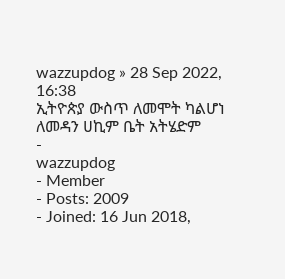wazzupdog » 28 Sep 2022, 16:38
ኢትዮጵያ ውስጥ ለመሞት ካልሆነ ለመዳን ሀኪም ቤት አትሄድም
-
wazzupdog
- Member
- Posts: 2009
- Joined: 16 Jun 2018,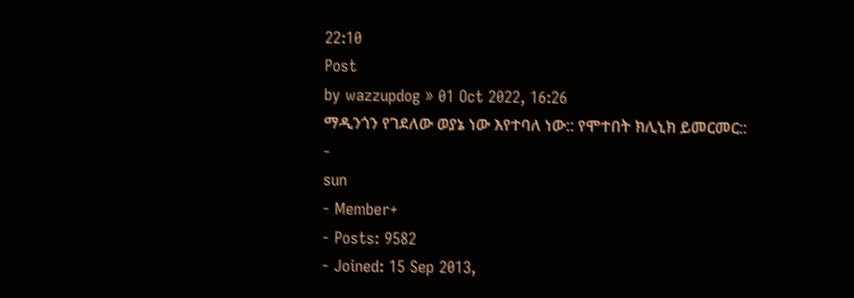22:10
Post
by wazzupdog » 01 Oct 2022, 16:26
ማዲንጎን የገደለው ወያኔ ነው እየተባለ ነው:: የሞተበት ክሊኒክ ይመርመር::
-
sun
- Member+
- Posts: 9582
- Joined: 15 Sep 2013,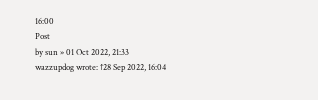16:00
Post
by sun » 01 Oct 2022, 21:33
wazzupdog wrote: ↑28 Sep 2022, 16:04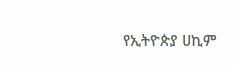የኢትዮጵያ ሀኪም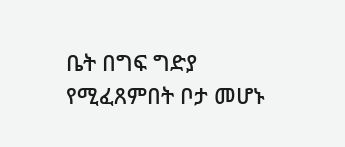ቤት በግፍ ግድያ የሚፈጸምበት ቦታ መሆኑ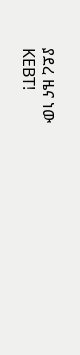ያደረ ዜና ነው
KEBT!